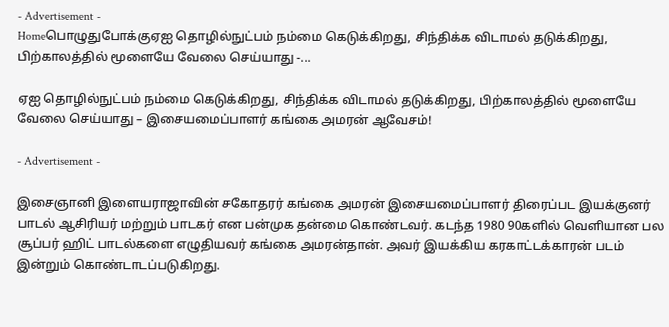- Advertisement -
Homeபொழுதுபோக்குஏஐ தொழில்நுட்பம் நம்மை கெடுக்கிறது, சிந்திக்க விடாமல் தடுக்கிறது, பிற்காலத்தில் மூளையே வேலை செய்யாது -...

ஏஐ தொழில்நுட்பம் நம்மை கெடுக்கிறது, சிந்திக்க விடாமல் தடுக்கிறது, பிற்காலத்தில் மூளையே வேலை செய்யாது – இசையமைப்பாளர் கங்கை அமரன் ஆவேசம்!

- Advertisement -

இசைஞானி இளையராஜாவின் சகோதரர் கங்கை அமரன் இசையமைப்பாளர் திரைப்பட இயக்குனர் பாடல் ஆசிரியர் மற்றும் பாடகர் என பன்முக தன்மை கொண்டவர். கடந்த 1980 90களில் வெளியான பல சூப்பர் ஹிட் பாடல்களை எழுதியவர் கங்கை அமரன்தான். அவர் இயக்கிய கரகாட்டக்காரன் படம் இன்றும் கொண்டாடப்படுகிறது.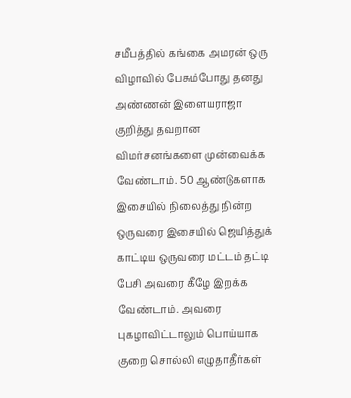சமீபத்தில் கங்கை அமரன் ஒரு விழாவில் பேசும்போது தனது அண்ணன் இளையராஜா குறித்து தவறான விமர்சனங்களை முன்வைக்க வேண்டாம். 50 ஆண்டுகளாக இசையில் நிலைத்து நின்ற ஒருவரை இசையில் ஜெயித்துக் காட்டிய ஒருவரை மட்டம் தட்டி பேசி அவரை கீழே இறக்க வேண்டாம். அவரை புகழாவிட்டாலும் பொய்யாக குறை சொல்லி எழுதாதீர்கள்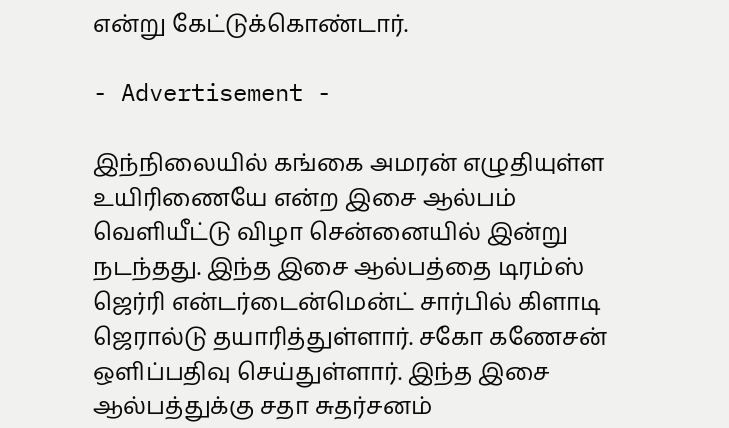என்று கேட்டுக்கொண்டார்.

- Advertisement -

இந்நிலையில் கங்கை அமரன் எழுதியுள்ள உயிரிணையே என்ற இசை ஆல்பம் வெளியீட்டு விழா சென்னையில் இன்று நடந்தது. இந்த இசை ஆல்பத்தை டிரம்ஸ் ஜெர்ரி என்டர்டைன்மென்ட் சார்பில் கிளாடி ஜெரால்டு தயாரித்துள்ளார். சகோ கணேசன் ஒளிப்பதிவு செய்துள்ளார். இந்த இசை ஆல்பத்துக்கு சதா சுதர்சனம்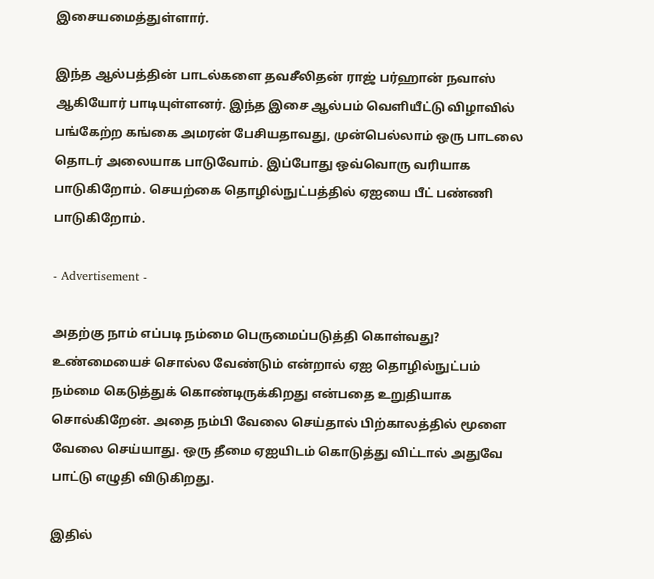இசையமைத்துள்ளார்.

இந்த ஆல்பத்தின் பாடல்களை தவசீலிதன் ராஜ் பர்ஹான் நவாஸ் ஆகியோர் பாடியுள்ளனர். இந்த இசை ஆல்பம் வெளியீட்டு விழாவில் பங்கேற்ற கங்கை அமரன் பேசியதாவது, முன்பெல்லாம் ஒரு பாடலை தொடர் அலையாக பாடுவோம். இப்போது ஒவ்வொரு வரியாக பாடுகிறோம். செயற்கை தொழில்நுட்பத்தில் ஏஐயை பீட் பண்ணி பாடுகிறோம்.

- Advertisement -

அதற்கு நாம் எப்படி நம்மை பெருமைப்படுத்தி கொள்வது? உண்மையைச் சொல்ல வேண்டும் என்றால் ஏஐ தொழில்நுட்பம் நம்மை கெடுத்துக் கொண்டிருக்கிறது என்பதை உறுதியாக சொல்கிறேன். அதை நம்பி வேலை செய்தால் பிற்காலத்தில் மூளை வேலை செய்யாது. ஒரு தீமை ஏஐயிடம் கொடுத்து விட்டால் அதுவே பாட்டு எழுதி விடுகிறது.

இதில்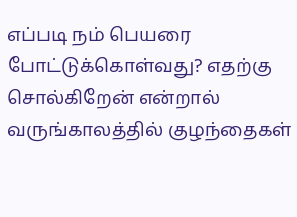எப்படி நம் பெயரை போட்டுக்கொள்வது? எதற்கு சொல்கிறேன் என்றால் வருங்காலத்தில் குழந்தைகள்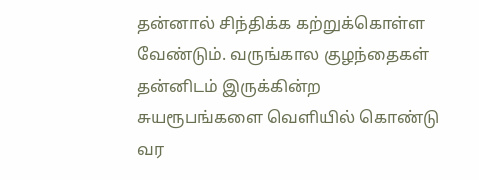தன்னால் சிந்திக்க கற்றுக்கொள்ள வேண்டும். வருங்கால குழந்தைகள் தன்னிடம் இருக்கின்ற சுயரூபங்களை வெளியில் கொண்டு வர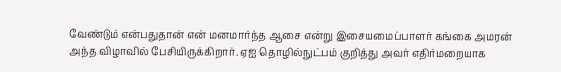வேண்டும் என்பதுதான் என் மனமார்ந்த ஆசை என்று இசையமைப்பாளர் கங்கை அமரன் அந்த விழாவில் பேசியிருக்கிறார். ஏஐ தொழில்நுட்பம் குறித்து அவர் எதிர்மறையாக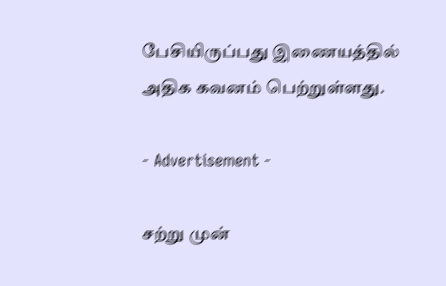பேசியிருப்பது இணையத்தில் அதிக கவனம் பெற்றுள்ளது.

- Advertisement -

சற்று முன்